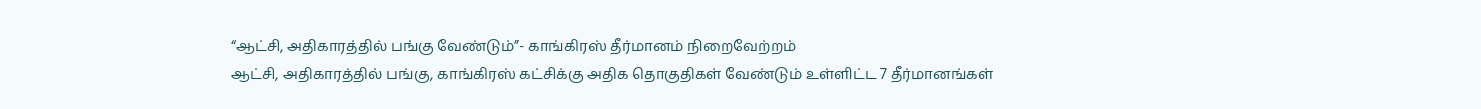“ஆட்சி, அதிகாரத்தில் பங்கு வேண்டும்”- காங்கிரஸ் தீர்மானம் நிறைவேற்றம்
ஆட்சி, அதிகாரத்தில் பங்கு, காங்கிரஸ் கட்சிக்கு அதிக தொகுதிகள் வேண்டும் உள்ளிட்ட 7 தீர்மானங்கள்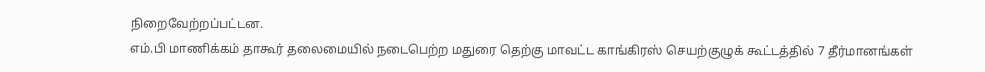நிறைவேற்றப்பட்டன.
எம்.பி மாணிக்கம் தாகூர் தலைமையில் நடைபெற்ற மதுரை தெற்கு மாவட்ட காங்கிரஸ் செயற்குழுக் கூட்டத்தில் 7 தீர்மானங்கள்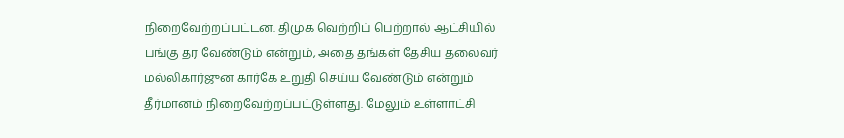நிறைவேற்றப்பட்டன. திமுக வெற்றிப் பெற்றால் ஆட்சியில் பங்கு தர வேண்டும் என்றும், அதை தங்கள் தேசிய தலைவர் மல்லிகார்ஜுன கார்கே உறுதி செய்ய வேண்டும் என்றும் தீர்மானம் நிறைவேற்றப்பட்டுள்ளது. மேலும் உள்ளாட்சி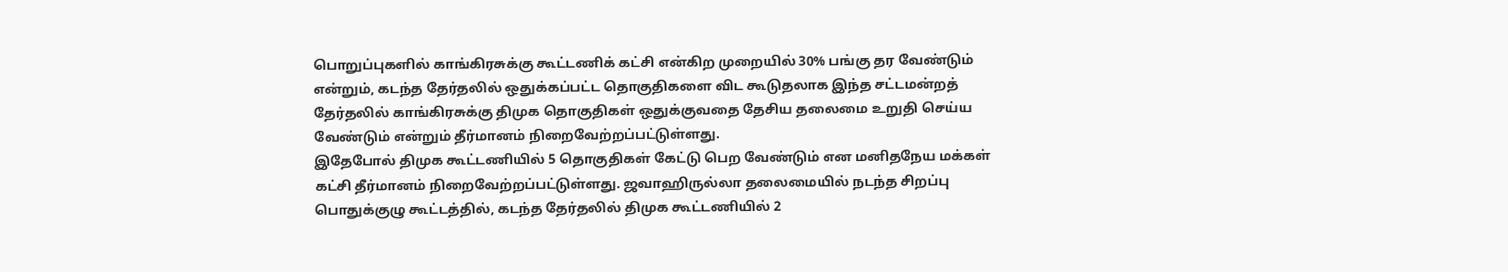பொறுப்புகளில் காங்கிரசுக்கு கூட்டணிக் கட்சி என்கிற முறையில் 30% பங்கு தர வேண்டும் என்றும், கடந்த தேர்தலில் ஒதுக்கப்பட்ட தொகுதிகளை விட கூடுதலாக இந்த சட்டமன்றத் தேர்தலில் காங்கிரசுக்கு திமுக தொகுதிகள் ஒதுக்குவதை தேசிய தலைமை உறுதி செய்ய வேண்டும் என்றும் தீர்மானம் நிறைவேற்றப்பட்டுள்ளது.
இதேபோல் திமுக கூட்டணியில் 5 தொகுதிகள் கேட்டு பெற வேண்டும் என மனிதநேய மக்கள் கட்சி தீர்மானம் நிறைவேற்றப்பட்டுள்ளது. ஜவாஹிருல்லா தலைமையில் நடந்த சிறப்பு பொதுக்குழு கூட்டத்தில், கடந்த தேர்தலில் திமுக கூட்டணியில் 2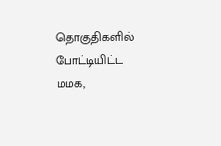தொகுதிகளில் போட்டியிட்ட மமக,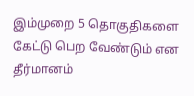இம்முறை 5 தொகுதிகளை கேட்டு பெற வேண்டும் என தீர்மானம்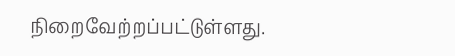நிறைவேற்றப்பட்டுள்ளது.